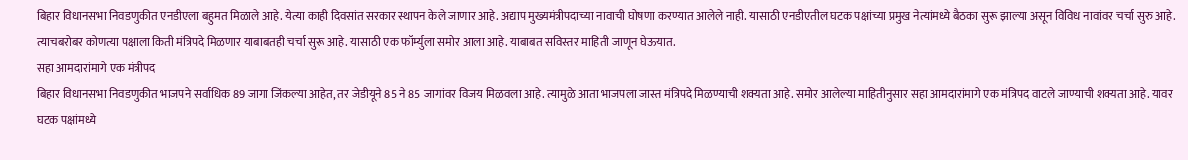बिहार विधानसभा निवडणुकीत एनडीएला बहुमत मिळाले आहे. येत्या काही दिवसांत सरकार स्थापन केले जाणार आहे. अद्याप मुख्यमंत्रीपदाच्या नावाची घोषणा करण्यात आलेले नाही. यासाठी एनडीएतील घटक पक्षांच्या प्रमुख नेत्यांमध्ये बैठका सुरू झाल्या असून विविध नावांवर चर्चा सुरु आहे. त्याचबरोबर कोणत्या पक्षाला किती मंत्रिपदे मिळणार याबाबतही चर्चा सुरू आहे. यासाठी एक फॉर्म्युला समोर आला आहे. याबाबत सविस्तर माहिती जाणून घेऊयात.
सहा आमदारांमागे एक मंत्रीपद
बिहार विधानसभा निवडणुकीत भाजपने सर्वाधिक 89 जागा जिंकल्या आहेत, तर जेडीयूने 85 ने 85 जागांवर विजय मिळवला आहे. त्यामुळे आता भाजपला जास्त मंत्रिपदे मिळण्याची शक्यता आहे. समोर आलेल्या माहितीनुसार सहा आमदारांमागे एक मंत्रिपद वाटले जाण्याची शक्यता आहे. यावर घटक पक्षांमध्ये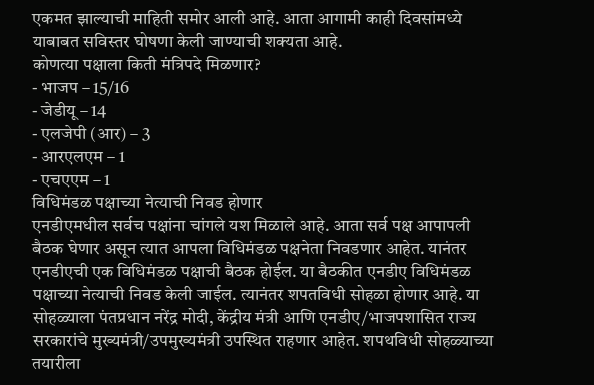एकमत झाल्याची माहिती समोर आली आहे. आता आगामी काही दिवसांमध्ये याबाबत सविस्तर घोषणा केली जाण्याची शक्यता आहे.
कोणत्या पक्षाला किती मंत्रिपदे मिळणार?
- भाजप – 15/16
- जेडीयू – 14
- एलजेपी (आर) – 3
- आरएलएम – 1
- एचएएम – 1
विधिमंडळ पक्षाच्या नेत्याची निवड होणार
एनडीएमधील सर्वच पक्षांना चांगले यश मिळाले आहे. आता सर्व पक्ष आपापली बैठक घेणार असून त्यात आपला विधिमंडळ पक्षनेता निवडणार आहेत. यानंतर एनडीएची एक विधिमंडळ पक्षाची बैठक होईल. या बैठकीत एनडीए विधिमंडळ पक्षाच्या नेत्याची निवड केली जाईल. त्यानंतर शपतविधी सोहळा होणार आहे. या सोहळ्याला पंतप्रधान नरेंद्र मोदी, केंद्रीय मंत्री आणि एनडीए/भाजपशासित राज्य सरकारांचे मुख्यमंत्री/उपमुख्यमंत्री उपस्थित राहणार आहेत. शपथविधी सोहळ्याच्या तयारीला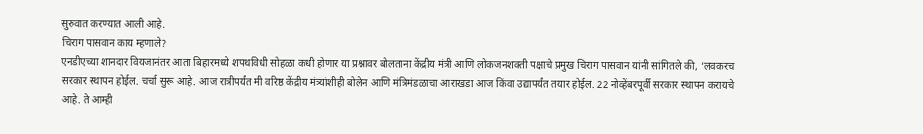सुरुवात करण्यात आली आहे.
चिराग पासवान काय म्हणाले?
एनडीएच्या शानदार वियजानंतर आता बिहारमध्ये शपथविधी सोहळा कधी होणार या प्रश्नावर बोलताना केंद्रीय मंत्री आणि लोकजनशक्ती पक्षाचे प्रमुख चिराग पासवान यांनी सांगितले की, ‘लवकरच सरकार स्थापन होईल. चर्चा सुरू आहे. आज रात्रीपर्यंत मी वरिष्ठ केंद्रीय मंत्र्यांशीही बोलेन आणि मंत्रिमंडळाचा आराखडा आज किंवा उद्यापर्यंत तयार होईल. 22 नोव्हेंबरपूर्वी सरकार स्थापन करायचे आहे. ते आम्ही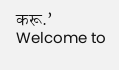करू.’
Welcome to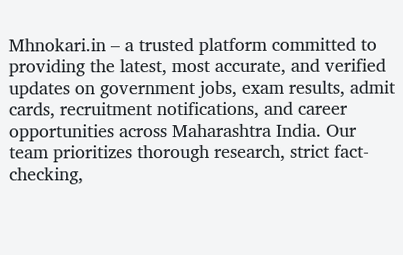Mhnokari.in – a trusted platform committed to providing the latest, most accurate, and verified updates on government jobs, exam results, admit cards, recruitment notifications, and career opportunities across Maharashtra India. Our team prioritizes thorough research, strict fact-checking,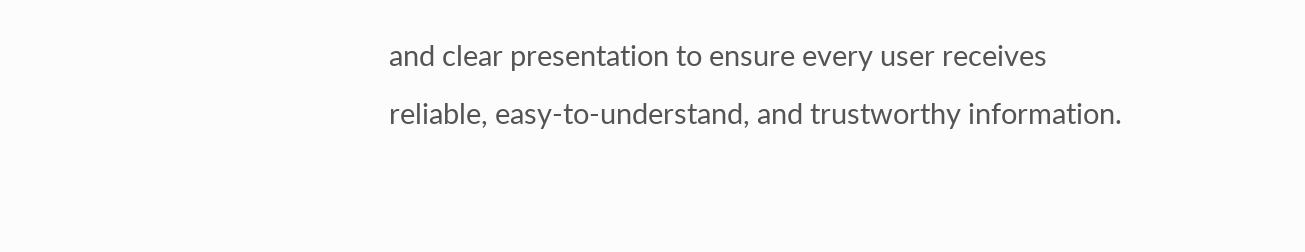and clear presentation to ensure every user receives reliable, easy-to-understand, and trustworthy information.